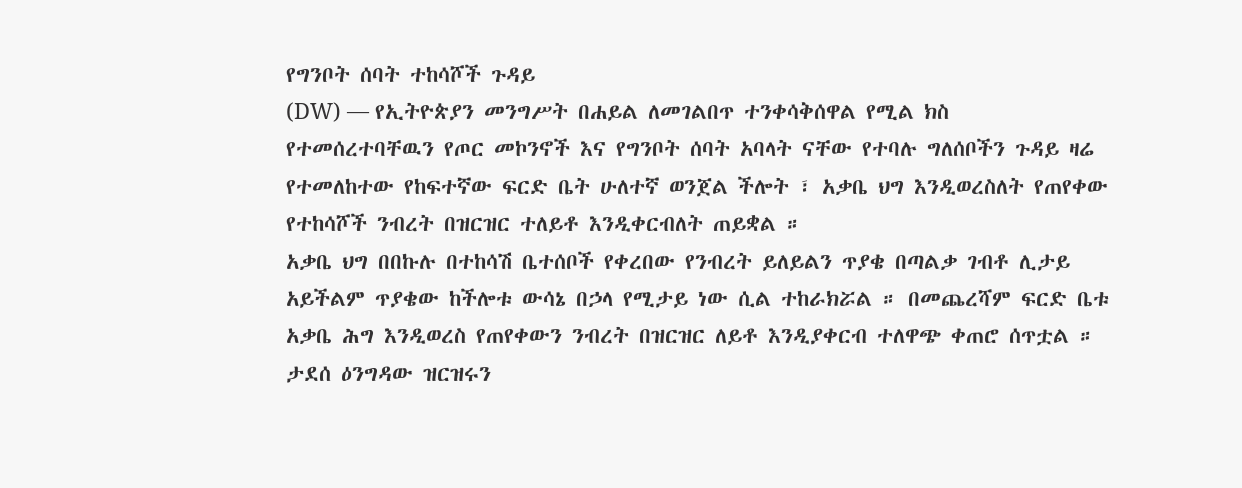የግንቦት ሰባት ተከሳሾች ጉዳይ
(DW) — የኢትዮጵያን መንግሥት በሐይል ለመገልበጥ ተንቀሳቅሰዋል የሚል ክስ የተመሰረተባቸዉን የጦር መኮንኖች እና የግንቦት ሰባት አባላት ናቸው የተባሉ ግለሰቦችን ጉዳይ ዛሬ የተመለከተው የከፍተኛው ፍርድ ቤት ሁለተኛ ወንጀል ችሎት ፣ አቃቤ ህግ እንዲወረስለት የጠየቀው የተከሳሾች ንብረት በዝርዝር ተለይቶ እንዲቀርብለት ጠይቋል ።
አቃቤ ህግ በበኩሉ በተከሳሽ ቤተሰቦች የቀረበው የንብረት ይለይልን ጥያቄ በጣልቃ ገብቶ ሊታይ አይችልም ጥያቄው ከችሎቱ ውሳኔ በኃላ የሚታይ ነው ሲል ተከራክሯል ። በመጨረሻም ፍርድ ቤቱ አቃቤ ሕግ እንዲወረስ የጠየቀውን ንብረት በዝርዝር ለይቶ እንዲያቀርብ ተለዋጭ ቀጠሮ ሰጥቷል ። ታደሰ ዕንግዳው ዝርዝሩን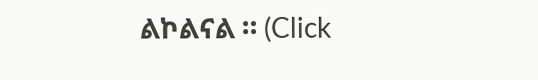ልኮልናል ። (Click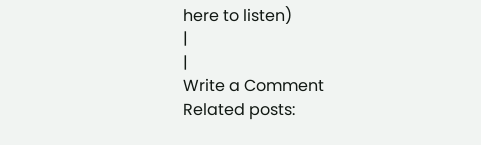here to listen)
|
|
Write a Comment
Related posts: